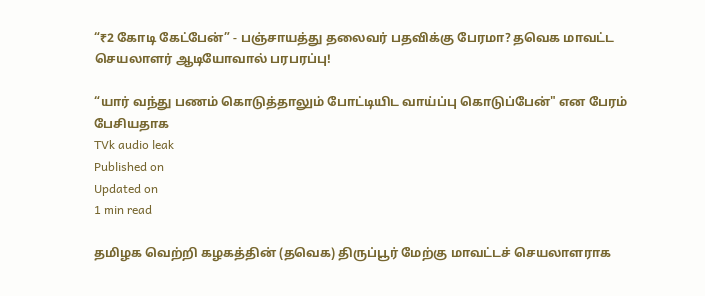“₹2 கோடி கேட்பேன்” - பஞ்சாயத்து தலைவர் பதவிக்கு பேரமா? தவெக மாவட்ட செயலாளர் ஆடியோவால் பரபரப்பு!

“யார் வந்து பணம் கொடுத்தாலும் போட்டியிட வாய்ப்பு கொடுப்பேன்" என பேரம் பேசியதாக
TVk audio leak
Published on
Updated on
1 min read

தமிழக வெற்றி கழகத்தின் (தவெக) திருப்பூர் மேற்கு மாவட்டச் செயலாளராக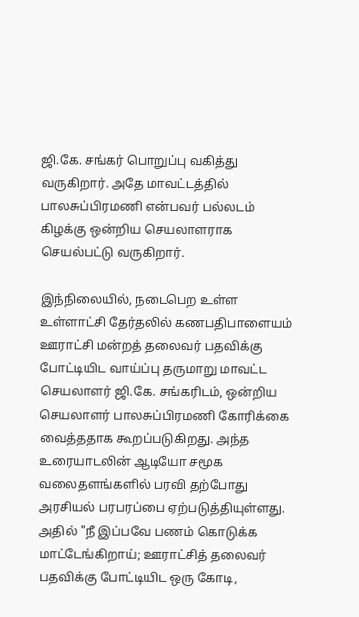ஜி.கே. சங்கர் பொறுப்பு வகித்து வருகிறார். அதே மாவட்டத்தில் பாலசுப்பிரமணி என்பவர் பல்லடம் கிழக்கு ஒன்றிய செயலாளராக செயல்பட்டு வருகிறார்.

இந்நிலையில், நடைபெற உள்ள உள்ளாட்சி தேர்தலில் கணபதிபாளையம் ஊராட்சி மன்றத் தலைவர் பதவிக்கு போட்டியிட வாய்ப்பு தருமாறு மாவட்ட செயலாளர் ஜி.கே. சங்கரிடம், ஒன்றிய செயலாளர் பாலசுப்பிரமணி கோரிக்கை வைத்ததாக கூறப்படுகிறது. அந்த உரையாடலின் ஆடியோ சமூக வலைதளங்களில் பரவி தற்போது அரசியல் பரபரப்பை ஏற்படுத்தியுள்ளது. அதில் "நீ இப்பவே பணம் கொடுக்க மாட்டேங்கிறாய்; ஊராட்சித் தலைவர் பதவிக்கு போட்டியிட ஒரு கோடி,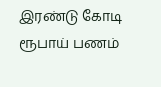இரண்டு கோடி ரூபாய் பணம்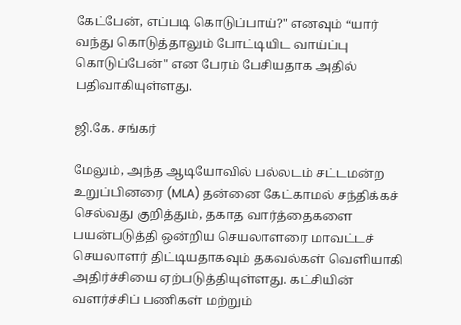கேட்பேன், எப்படி கொடுப்பாய்?" எனவும் “யார் வந்து கொடுத்தாலும் போட்டியிட வாய்ப்பு கொடுப்பேன்" என பேரம் பேசியதாக அதில் பதிவாகியுள்ளது.

ஜி.கே. சங்கர்

மேலும், அந்த ஆடியோவில் பல்லடம் சட்டமன்ற உறுப்பினரை (MLA) தன்னை கேட்காமல் சந்திக்கச் செல்வது குறித்தும், தகாத வார்த்தைகளை பயன்படுத்தி ஒன்றிய செயலாளரை மாவட்டச் செயலாளர் திட்டியதாகவும் தகவல்கள் வெளியாகி அதிர்ச்சியை ஏற்படுத்தியுள்ளது. கட்சியின் வளர்ச்சிப் பணிகள் மற்றும்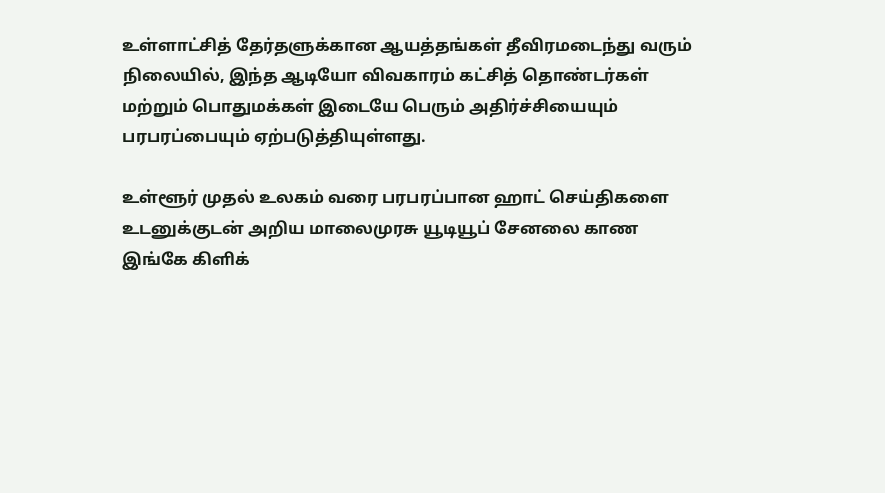உள்ளாட்சித் தேர்தளுக்கான ஆயத்தங்கள் தீவிரமடைந்து வரும் நிலையில், இந்த ஆடியோ விவகாரம் கட்சித் தொண்டர்கள் மற்றும் பொதுமக்கள் இடையே பெரும் அதிர்ச்சியையும் பரபரப்பையும் ஏற்படுத்தியுள்ளது.

உள்ளூர் முதல் உலகம் வரை பரபரப்பான ஹாட் செய்திகளை உடனுக்குடன் அறிய மாலைமுரசு யூடியூப் சேனலை காண இங்கே கிளிக்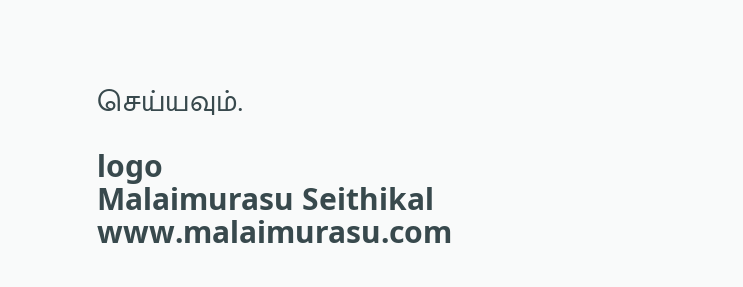செய்யவும்.

logo
Malaimurasu Seithikal
www.malaimurasu.com